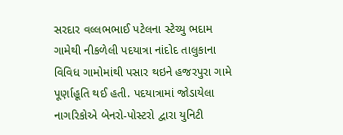સરદાર વલ્લભભાઈ પટેલના સ્ટેચ્યુ ભદામ ગામેથી નીકળેલી પદયાત્રા નાંદોદ તાલુકાના વિવિધ ગામોમાંથી પસાર થઇને હજરપુરા ગામે પૂર્ણાહૂતિ થઈ હતી. પદયાત્રામાં જોડાયેલા નાગરિકોએ બેનરો-પોસ્ટરો દ્વારા યુનિટી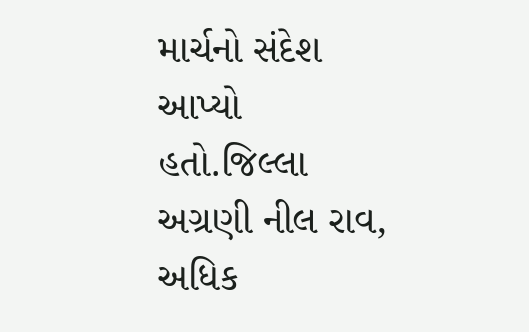માર્ચનો સંદેશ આપ્યો હતો.જિલ્લા અગ્રણી નીલ રાવ, અધિક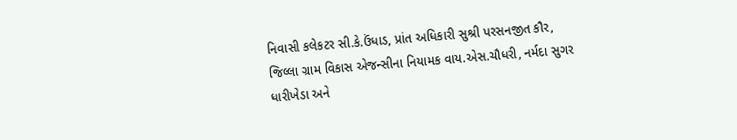નિવાસી કલેકટર સી.કે.ઉંધાડ, પ્રાંત અધિકારી સુશ્રી પરસનજીત કૌર, જિલ્લા ગ્રામ વિકાસ એજન્સીના નિયામક વાય.એસ.ચૌધરી, નર્મદા સુગર ધારીખેડા અને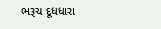ભરૂચ દૂધધારા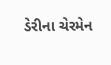ડેરીના ચેરમેન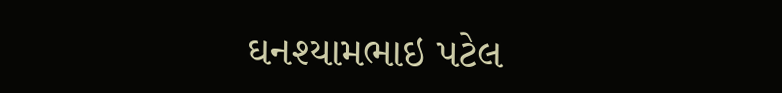ઘનશ્યામભાઇ પટેલ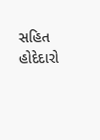સહિત હોદેદારો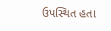ઉપસ્થિત હતા